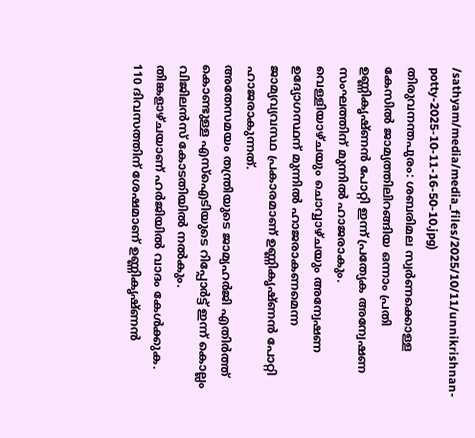/sathyam/media/media_files/2025/10/11/unnikrishnan-potty-2025-10-11-16-50-10.jpg)
തിരുവനന്തപുരം: ശബരിമല സ്വർണക്കൊള്ള കേസിൽ ജാമ്യത്തിലിറങ്ങിയ ഒന്നാം പ്രതി ഉണ്ണികൃഷ്ണൻ പോറ്റി ഇന്ന് പ്രത്യേക അന്വേഷണ സംഘത്തിന് മുന്നിൽ ഹാജരാകും.
വെള്ളിയാഴ്ചയും ചൊവ്വാഴ്ചയും അന്വേഷണ ഉദ്യോഗസ്ഥന് മുന്നിൽ ഹാജരാകണമെന്ന ജാമ്യവ്യവസ്ഥ പ്രകാരമാണ് ഉണ്ണികൃഷ്ണൻ പോറ്റി ഹാജരാകുന്നത്.
അതേസമയം തന്ത്രിയുടെ ജാമ്യഹർജി എതിർത്ത് കൊണ്ടുള്ള എസ്ഐടിയുടെ റിപ്പോർട്ട് ഇന്ന് കൊല്ലം വിജിലൻസ് കോടതിയിൽ നൽകും. തിങ്കളാഴ്ചയാണ് ഹർജിയിൽ വാദം കേൾക്കുക.
110 ദിവസത്തിന് ശേഷമാണ് ഉണ്ണികൃഷ്ണൻ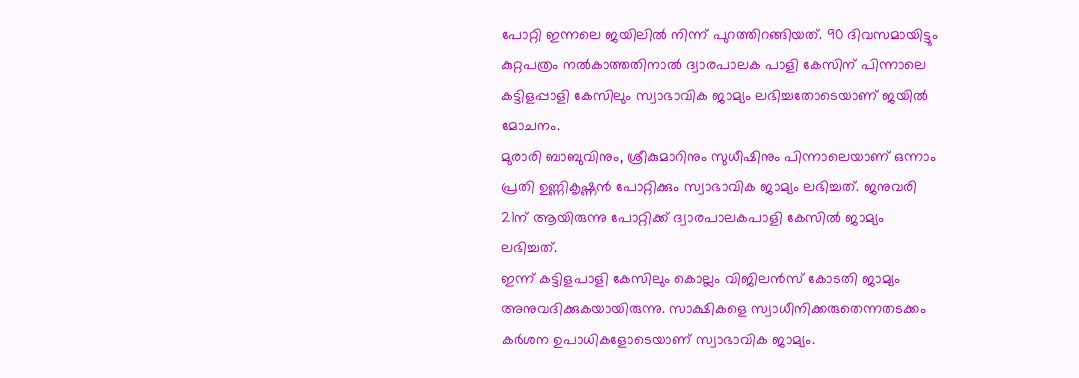പോറ്റി ഇന്നലെ ജയിലിൽ നിന്ന് പുറത്തിറങ്ങിയത്. 90 ദിവസമായിട്ടും കുറ്റപത്രം നൽകാത്തതിനാൽ ദ്വാരപാലക പാളി കേസിന് പിന്നാലെ കട്ടിളപ്പാളി കേസിലും സ്വാഭാവിക ജാമ്യം ലഭിച്ചതോടെയാണ് ജയിൽ മോചനം.
മുരാരി ബാബുവിനും, ശ്രീകുമാറിനും സുധീഷിനും പിന്നാലെയാണ് ഒന്നാം പ്രതി ഉണ്ണികൃഷ്ണൻ പോറ്റിക്കും സ്വാഭാവിക ജാമ്യം ലഭിച്ചത്. ജനുവരി 21ന് ആയിരുന്നു പോറ്റിക്ക് ദ്വാരപാലകപാളി കേസിൽ ജാമ്യം ലഭിച്ചത്.
ഇന്ന് കട്ടിളപാളി കേസിലും കൊല്ലം വിജിലൻസ് കോടതി ജാമ്യം അനുവദിക്കുകയായിരുന്നു. സാക്ഷികളെ സ്വാധീനിക്കരുതെന്നതടക്കം കർശന ഉപാധികളോടെയാണ് സ്വാഭാവിക ജാമ്യം.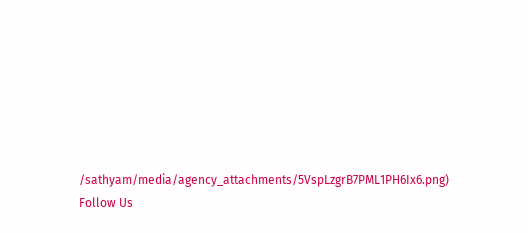/sathyam/media/agency_attachments/5VspLzgrB7PML1PH6Ix6.png)
Follow Us